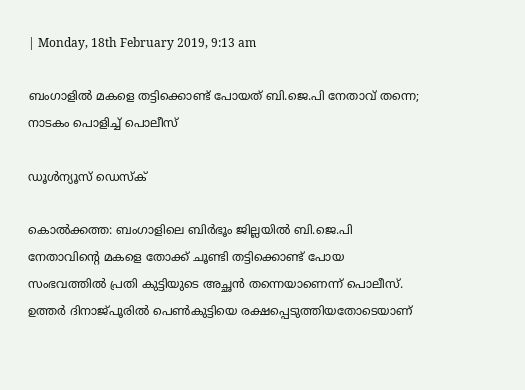| Monday, 18th February 2019, 9:13 am

ബംഗാളില്‍ മകളെ തട്ടിക്കൊണ്ട് പോയത് ബി.ജെ.പി നേതാവ് തന്നെ; നാടകം പൊളിച്ച് പൊലീസ്

ഡൂള്‍ന്യൂസ് ഡെസ്‌ക്

കൊല്‍ക്കത്ത: ബംഗാളിലെ ബിര്‍ഭൂം ജില്ലയില്‍ ബി.ജെ.പി നേതാവിന്റെ മകളെ തോക്ക് ചൂണ്ടി തട്ടിക്കൊണ്ട് പോയ സംഭവത്തില്‍ പ്രതി കുട്ടിയുടെ അച്ഛന്‍ തന്നെയാണെന്ന് പൊലീസ്. ഉത്തര്‍ ദിനാജ്പൂരില്‍ പെണ്‍കുട്ടിയെ രക്ഷപ്പെടുത്തിയതോടെയാണ്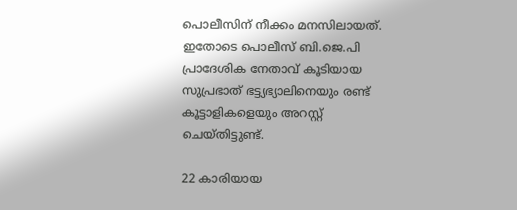പൊലീസിന് നീക്കം മനസിലായത്. ഇതോടെ പൊലീസ് ബി.ജെ.പി പ്രാദേശിക നേതാവ് കൂടിയായ സുപ്രഭാത് ഭട്ട്യഭ്യാലിനെയും രണ്ട് കൂട്ടാളികളെയും അറസ്റ്റ് ചെയ്തിട്ടുണ്ട്.

22 കാരിയായ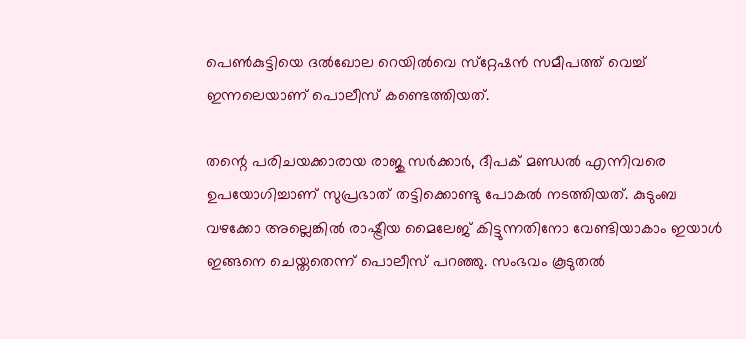പെണ്‍കുട്ടിയെ ദല്‍ഖോല റെയില്‍വെ സ്‌റ്റേഷന്‍ സമീപത്ത് വെച്ച് ഇന്നലെയാണ് പൊലീസ് കണ്ടെത്തിയത്.

തന്റെ പരിചയക്കാരായ രാജു സര്‍ക്കാര്‍, ദീപക് മണ്ഡല്‍ എന്നിവരെ ഉപയോഗിച്ചാണ് സുപ്രഭാത് തട്ടിക്കൊണ്ടു പോകല്‍ നടത്തിയത്. കുടുംബ വഴക്കോ അല്ലെങ്കില്‍ രാഷ്ട്രീയ മൈലേജ് കിട്ടുന്നതിനോ വേണ്ടിയാകാം ഇയാള്‍ ഇങ്ങനെ ചെയ്തതെന്ന് പൊലീസ് പറഞ്ഞു. സംഭവം കൂടുതല്‍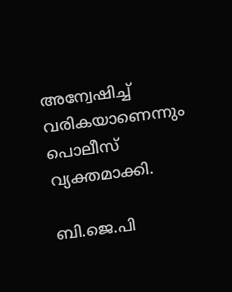അന്വേഷിച്ച് വരികയാണെന്നും പൊലീസ് വ്യക്തമാക്കി.

ബി.ജെ.പി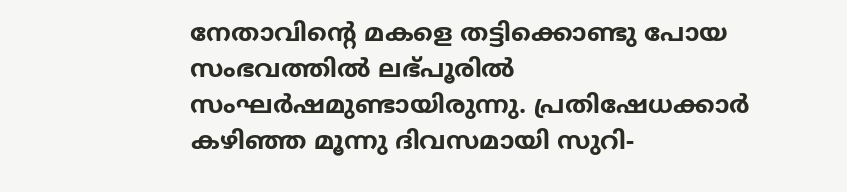നേതാവിന്റെ മകളെ തട്ടിക്കൊണ്ടു പോയ സംഭവത്തില്‍ ലഭ്പൂരില്‍ സംഘര്‍ഷമുണ്ടായിരുന്നു. പ്രതിഷേധക്കാര്‍ കഴിഞ്ഞ മൂന്നു ദിവസമായി സുറി-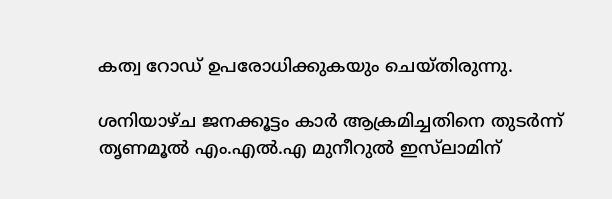കത്വ റോഡ് ഉപരോധിക്കുകയും ചെയ്തിരുന്നു.

ശനിയാഴ്ച ജനക്കൂട്ടം കാര്‍ ആക്രമിച്ചതിനെ തുടര്‍ന്ന് തൃണമൂല്‍ എം.എല്‍.എ മുനീറുല്‍ ഇസ്‌ലാമിന്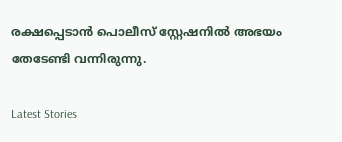രക്ഷപ്പെടാന്‍ പൊലീസ് സ്റ്റേഷനില്‍ അഭയം തേടേണ്ടി വന്നിരുന്നു.

Latest Stories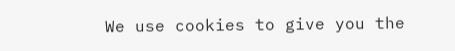We use cookies to give you the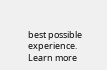best possible experience. Learn more